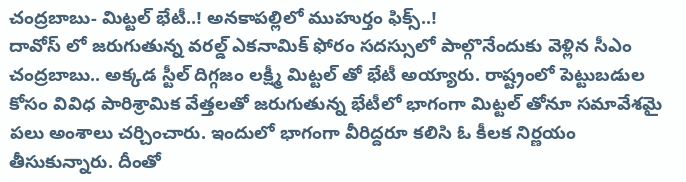చంద్రబాబు- మిట్టల్ భేటీ..! అనకాపల్లిలో ముహుర్తం ఫిక్స్..!
దావోస్ లో జరుగుతున్న వరల్డ్ ఎకనామిక్ ఫోరం సదస్సులో పాల్గొనేందుకు వెళ్లిన సీఎం చంద్రబాబు.. అక్కడ స్టీల్ దిగ్గజం లక్ష్మీ మిట్టల్ తో భేటీ అయ్యారు. రాష్ట్రంలో పెట్టుబడుల కోసం వివిధ పారిశ్రామిక వేత్తలతో జరుగుతున్న భేటీలో భాగంగా మిట్టల్ తోనూ సమావేశమై పలు అంశాలు చర్చించారు. ఇందులో భాగంగా వీరిద్దరూ కలిసి ఓ కీలక నిర్ణయం తీసుకున్నారు. దీంతో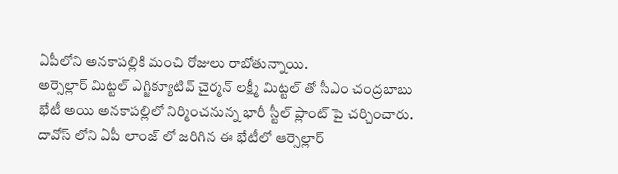ఏపీలోని అనకాపల్లికి మంచి రోజులు రాబోతున్నాయి.
అర్సెల్లార్ మిట్టల్ ఎగ్జిక్యూటివ్ చైర్మన్ లక్ష్మీ మిట్టల్ తో సీఎం చంద్రబాబు భేటీ అయి అనకాపల్లిలో నిర్మించనున్న భారీ స్టీల్ ప్లాంట్ పై చర్చించారు. దావోస్ లోని ఏపీ లాంజ్ లో జరిగిన ఈ భేటీలో ఆర్సెల్లార్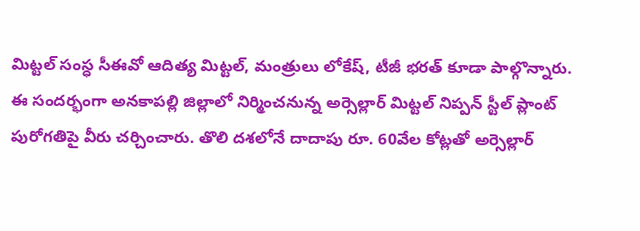మిట్టల్ సంస్ధ సీఈవో ఆదిత్య మిట్టల్, మంత్రులు లోకేష్, టీజీ భరత్ కూడా పాల్గొన్నారు. ఈ సందర్భంగా అనకాపల్లి జిల్లాలో నిర్మించనున్న అర్సెల్లార్ మిట్టల్ నిప్పన్ స్టీల్ ప్లాంట్ పురోగతిపై వీరు చర్చించారు. తొలి దశలోనే దాదాపు రూ. 60వేల కోట్లతో అర్సెల్లార్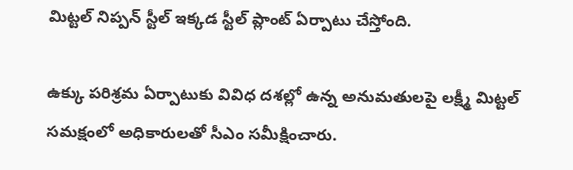మిట్టల్ నిప్పన్ స్టీల్ ఇక్కడ స్టీల్ ప్లాంట్ ఏర్పాటు చేస్తోంది.

ఉక్కు పరిశ్రమ ఏర్పాటుకు వివిధ దశల్లో ఉన్న అనుమతులపై లక్ష్మీ మిట్టల్ సమక్షంలో అధికారులతో సీఎం సమీక్షించారు.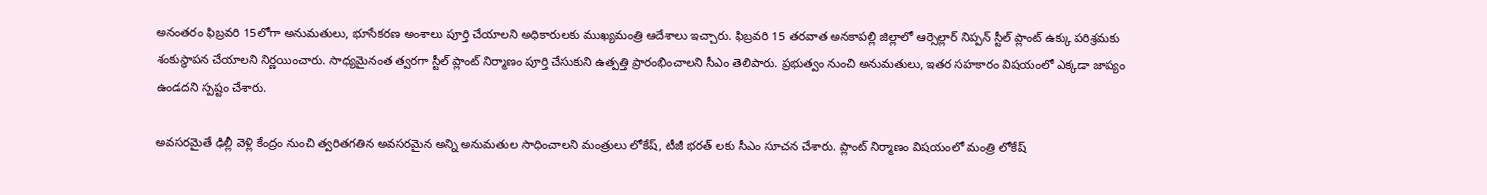అనంతరం ఫిబ్రవరి 15లోగా అనుమతులు, భూసేకరణ అంశాలు పూర్తి చేయాలని అధికారులకు ముఖ్యమంత్రి ఆదేశాలు ఇచ్చారు. ఫిబ్రవరి 15 తరవాత అనకాపల్లి జిల్లాలో ఆర్సెల్లార్ నిప్పన్ స్టీల్ ప్లాంట్ ఉక్కు పరిశ్రమకు శంకుస్థాపన చేయాలని నిర్ణయించారు. సాధ్యమైనంత త్వరగా స్టీల్ ప్లాంట్ నిర్మాణం పూర్తి చేసుకుని ఉత్పత్తి ప్రారంభించాలని సీఎం తెలిపారు. ప్రభుత్వం నుంచి అనుమతులు, ఇతర సహకారం విషయంలో ఎక్కడా జాప్యం ఉండదని స్పష్టం చేశారు.

అవసరమైతే ఢిల్లీ వెళ్లి కేంద్రం నుంచి త్వరితగతిన అవసరమైన అన్ని అనుమతుల సాధించాలని మంత్రులు లోకేష్, టీజీ భరత్ లకు సీఎం సూచన చేశారు. ప్లాంట్ నిర్మాణం విషయంలో మంత్రి లోకేష్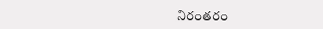నిరంతరం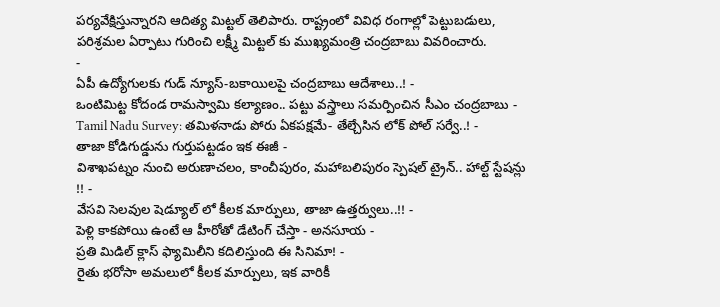పర్యవేక్షిస్తున్నారని ఆదిత్య మిట్టల్ తెలిపారు. రాష్ట్రంలో వివిధ రంగాల్లో పెట్టుబడులు, పరిశ్రమల ఏర్పాటు గురించి లక్ష్మీ మిట్టల్ కు ముఖ్యమంత్రి చంద్రబాబు వివరించారు.
-
ఏపీ ఉద్యోగులకు గుడ్ న్యూస్-బకాయిలపై చంద్రబాబు ఆదేశాలు..! -
ఒంటిమిట్ట కోదండ రామస్వామి కల్యాణం.. పట్టు వస్త్రాలు సమర్పించిన సీఎం చంద్రబాబు -
Tamil Nadu Survey: తమిళనాడు పోరు ఏకపక్షమే- తేల్చేసిన లోక్ పోల్ సర్వే..! -
తాజా కోడిగుడ్డును గుర్తుపట్టడం ఇక ఈజీ -
విశాఖపట్నం నుంచి అరుణాచలం, కాంచీపురం, మహాబలిపురం స్పెషల్ ట్రైన్.. హాల్ట్ స్టేషన్లు !! -
వేసవి సెలవుల షెడ్యూల్ లో కీలక మార్పులు, తాజా ఉత్తర్వులు..!! -
పెళ్లి కాకపోయి ఉంటే ఆ హీరోతో డేటింగ్ చేస్తా - అనసూయ -
ప్రతి మిడిల్ క్లాస్ ఫ్యామిలీని కదిలిస్తుంది ఈ సినిమా! -
రైతు భరోసా అమలులో కీలక మార్పులు, ఇక వారికీ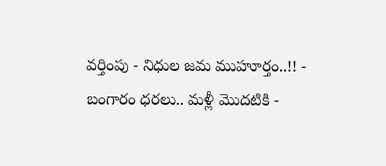వర్తింపు - నిధుల జమ ముహూర్తం..!! -
బంగారం ధరలు.. మళ్లీ మొదటికి -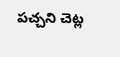పచ్చని చెట్ల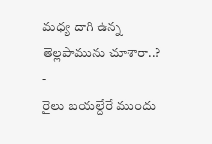మధ్య దాగి ఉన్న తెల్లపామును చూశారా..? -
రైలు బయల్దేరే ముందు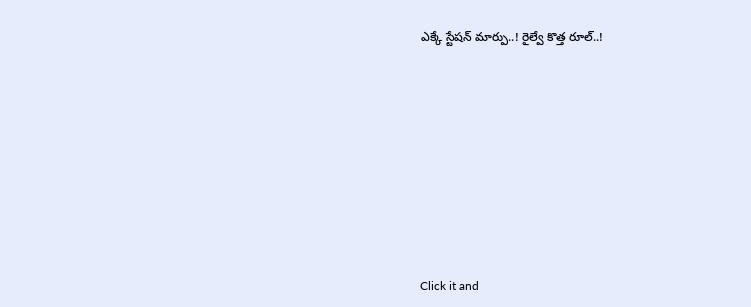ఎక్కే స్టేషన్ మార్పు..! రైల్వే కొత్త రూల్..!












Click it and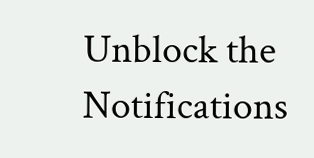Unblock the Notifications